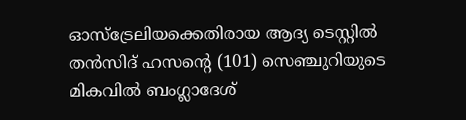ഓസ്‌ട്രേലിയക്കെതിരായ ആദ്യ ടെസ്റ്റില്‍ തന്‍സിദ് ഹസന്റെ (101) സെഞ്ചുറിയുടെ മികവില്‍ ബംഗ്ലാദേശ്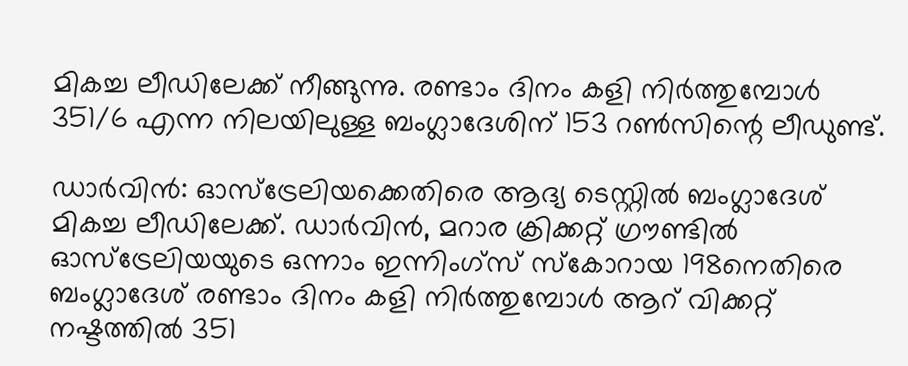മികച്ച ലീഡിലേക്ക് നീങ്ങുന്നു. രണ്ടാം ദിനം കളി നിര്‍ത്തുമ്പോള്‍ 351/6 എന്ന നിലയിലുള്ള ബംഗ്ലാദേശിന് 153 റണ്‍സിന്റെ ലീഡുണ്ട്.

ഡാര്‍വിന്‍: ഓസ്‌ട്രേലിയക്കെതിരെ ആദ്യ ടെസ്റ്റില്‍ ബംഗ്ലാദേശ് മികച്ച ലീഡിലേക്ക്. ഡാര്‍വിന്‍, മറാര ക്രിക്കറ്റ് ഗ്രൗണ്ടില്‍ ഓസ്‌ട്രേലിയയുടെ ഒന്നാം ഇന്നിംഗ്‌സ് സ്‌കോറായ 198നെതിരെ ബംഗ്ലാദേശ് രണ്ടാം ദിനം കളി നിര്‍ത്തുമ്പോള്‍ ആറ് വിക്കറ്റ് നഷ്ടത്തില്‍ 351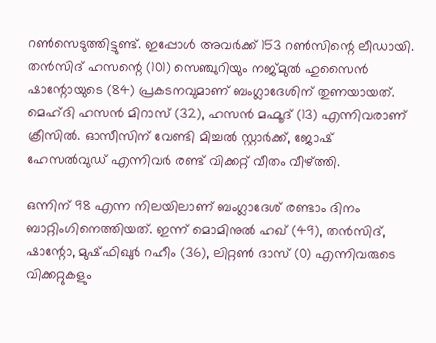റണ്‍സെടുത്തിട്ടുണ്ട്. ഇപ്പോള്‍ അവര്‍ക്ക് 153 റണ്‍സിന്റെ ലീഡായി. തന്‍സിദ് ഹസന്റെ (101) സെഞ്ചുറിയും നജ്മുല്‍ ഹുസൈന്‍ ഷാന്റോയുടെ (84) പ്രകടനവുമാണ് ബംഗ്ലാദേശിന് തുണയായത്. മെഹ്ദി ഹസന്‍ മിറാസ് (32), ഹസന്‍ മഹ്മൂദ് (13) എന്നിവരാണ് ക്രീസില്‍. ഓസീസിന് വേണ്ടി മിച്ചല്‍ സ്റ്റാര്‍ക്ക്, ജോഷ് ഹേസല്‍വുഡ് എന്നിവര്‍ രണ്ട് വിക്കറ്റ് വീതം വീഴ്ത്തി.

ഒന്നിന് 98 എന്ന നിലയിലാണ് ബംഗ്ലാദേശ് രണ്ടാം ദിനം ബാറ്റിംഗിനെത്തിയത്. ഇന്ന് മൊമിനുല്‍ ഹഖ് (49), തന്‍സിദ്, ഷാന്റോ, മുഷ്ഫിഖുര്‍ റഹീം (36), ലിറ്റണ്‍ ദാസ് (0) എന്നിവരുടെ വിക്കറ്റുകളും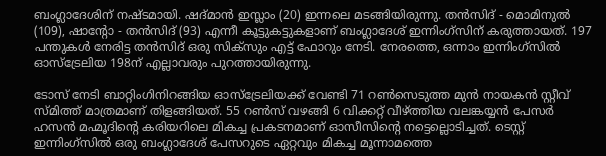ബംഗ്ലാദേശിന് നഷ്ടമായി. ഷദ്മാന്‍ ഇസ്ലാം (20) ഇന്നലെ മടങ്ങിയിരുന്നു. തന്‍സിദ് - മൊമിനുല്‍ (109), ഷാന്റോ - തന്‍സിദ് (93) എന്നീ കൂട്ടുകട്ടുകളാണ് ബംഗ്ലാദേശ് ഇന്നിംഗ്‌സിന് കരുത്തായത്. 197 പന്തുകള്‍ നേരിട്ട തന്‍സിദ് ഒരു സിക്‌സും എട്ട് ഫോറും നേടി. നേരത്തെ, ഒന്നാം ഇന്നിംഗ്‌സില്‍ ഓസ്‌ട്രേലിയ 198ന് എല്ലാവരും പുറത്തായിരുന്നു.

ടോസ് നേടി ബാറ്റിംഗിനിറങ്ങിയ ഓസ്‌ട്രേലിയക്ക് വേണ്ടി 71 റണ്‍സെടുത്ത മുന്‍ നായകന്‍ സ്റ്റീവ് സ്മിത്ത് മാത്രമാണ് തിളങ്ങിയത്. 55 റണ്‍സ് വഴങ്ങി 6 വിക്കറ്റ് വീഴ്ത്തിയ വലങ്കയ്യന്‍ പേസര്‍ ഹസന്‍ മഹ്മൂദിന്റെ കരിയറിലെ മികച്ച പ്രകടനമാണ് ഓസീസിന്റെ നട്ടെല്ലൊടിച്ചത്. ടെസ്റ്റ് ഇന്നിംഗ്‌സില്‍ ഒരു ബംഗ്ലാദേശ് പേസറുടെ ഏറ്റവും മികച്ച മൂന്നാമത്തെ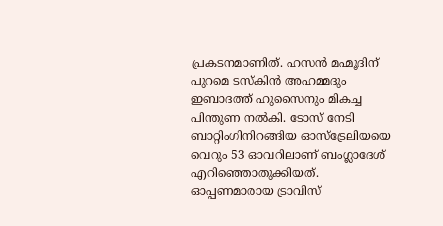പ്രകടനമാണിത്. ഹസന്‍ മഹ്മൂദിന് പുറമെ ടസ്‌കിന്‍ അഹമ്മദും ഇബാദത്ത് ഹുസൈനും മികച്ച പിന്തുണ നല്‍കി. ടോസ് നേടി ബാറ്റിംഗിനിറങ്ങിയ ഓസ്‌ട്രേലിയയെ വെറും 53 ഓവറിലാണ് ബംഗ്ലാദേശ് എറിഞ്ഞൊതുക്കിയത്. ഓപ്പണമാരായ ട്രാവിസ്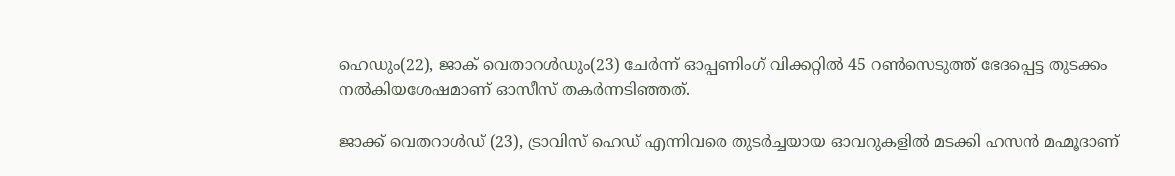ഹെഡും(22), ജാക് വെതാറള്‍ഡും(23) ചേര്‍ന്ന് ഓപ്പണിംഗ് വിക്കറ്റില്‍ 45 റണ്‍സെടുത്ത് ഭേദപ്പെട്ട തുടക്കം നല്‍കിയശേഷമാണ് ഓസീസ് തകര്‍ന്നടിഞ്ഞത്.

ജാക്ക് വെതറാള്‍ഡ് (23), ട്രാവിസ് ഹെഡ് എന്നിവരെ തുടര്‍ച്ചയായ ഓവറുകളില്‍ മടക്കി ഹസന്‍ മഹ്മൂദാണ്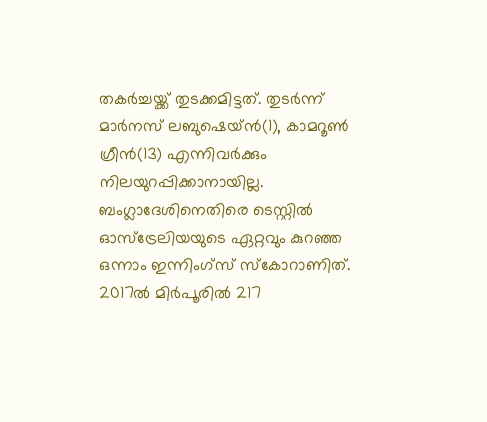തകര്‍ച്ചയ്ക്ക് തുടക്കമിട്ടത്. തുടര്‍ന്ന് മാര്‍നസ് ലബുഷെയ്ന്‍(1), കാമറൂണ്‍ ഗ്രീന്‍(13) എന്നിവര്‍ക്കും നിലയുറപ്പിക്കാനായില്ല. ബംഗ്ലാദേശിനെതിരെ ടെസ്റ്റില്‍ ഓസ്‌ട്രേലിയയുടെ ഏറ്റവും കുറഞ്ഞ ഒന്നാം ഇന്നിംഗ്‌സ് സ്‌കോറാണിത്. 2017ല്‍ മിര്‍പൂരില്‍ 217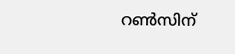റണ്‍സിന്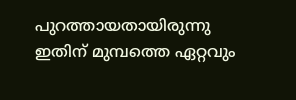പുറത്തായതായിരുന്നു ഇതിന് മുമ്പത്തെ ഏറ്റവും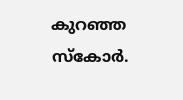കുറഞ്ഞ സ്‌കോര്‍.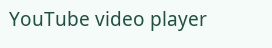YouTube video player